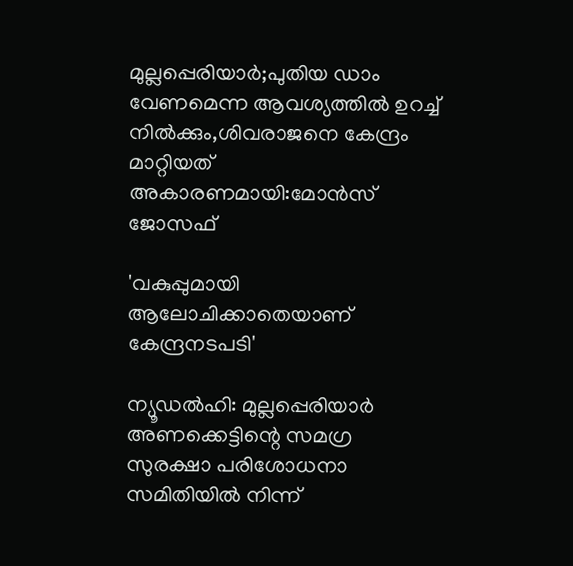മുല്ലപ്പെരിയാർ;പുതിയ ഡാം വേണമെന്ന ആവശ്യത്തിൽ ഉറച്ച് നിൽക്കും,ശിവരാജനെ കേന്ദ്രം മാറ്റിയത് അകാരണമായി:മോൻസ് ജോസഫ്

'വകുപ്പുമായി ആലോചിക്കാതെയാണ് കേന്ദ്രനടപടി'

ന്യൂഡല്‍ഹി: മുല്ലപ്പെരിയാര്‍ അണക്കെട്ടിന്റെ സമഗ്ര സുരക്ഷാ പരിശോധനാ സമിതിയില്‍ നിന്ന്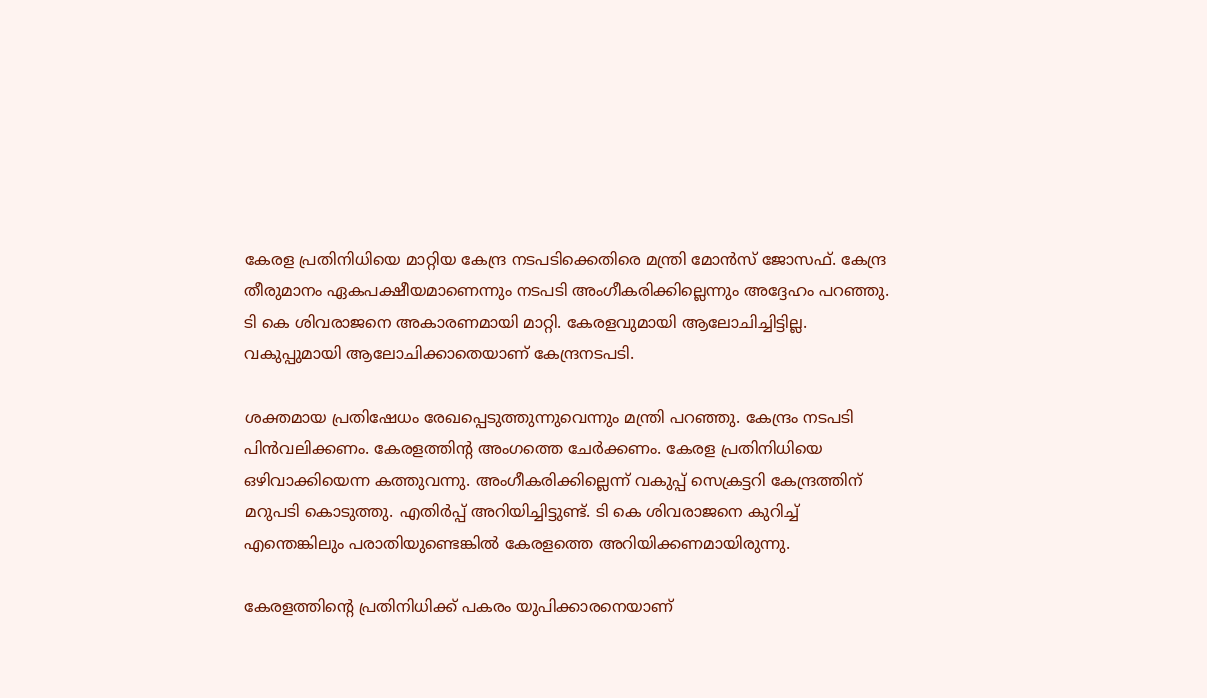കേരള പ്രതിനിധിയെ മാറ്റിയ കേന്ദ്ര നടപടിക്കെതിരെ മന്ത്രി മോന്‍സ് ജോസഫ്. കേന്ദ്ര തീരുമാനം ഏകപക്ഷീയമാണെന്നും നടപടി അംഗീകരിക്കില്ലെന്നും അദ്ദേഹം പറഞ്ഞു. ടി കെ ശിവരാജനെ അകാരണമായി മാറ്റി. കേരളവുമായി ആലോചിച്ചിട്ടില്ല. വകുപ്പുമായി ആലോചിക്കാതെയാണ് കേന്ദ്രനടപടി.

ശക്തമായ പ്രതിഷേധം രേഖപ്പെടുത്തുന്നുവെന്നും മന്ത്രി പറഞ്ഞു. കേന്ദ്രം നടപടി പിന്‍വലിക്കണം. കേരളത്തിന്റ അംഗത്തെ ചേര്‍ക്കണം. കേരള പ്രതിനിധിയെ ഒഴിവാക്കിയെന്ന കത്തുവന്നു. അംഗീകരിക്കില്ലെന്ന് വകുപ്പ് സെക്രട്ടറി കേന്ദ്രത്തിന് മറുപടി കൊടുത്തു. എതിര്‍പ്പ് അറിയിച്ചിട്ടുണ്ട്. ടി കെ ശിവരാജനെ കുറിച്ച് എന്തെങ്കിലും പരാതിയുണ്ടെങ്കില്‍ കേരളത്തെ അറിയിക്കണമായിരുന്നു.

കേരളത്തിന്റെ പ്രതിനിധിക്ക് പകരം യുപിക്കാരനെയാണ്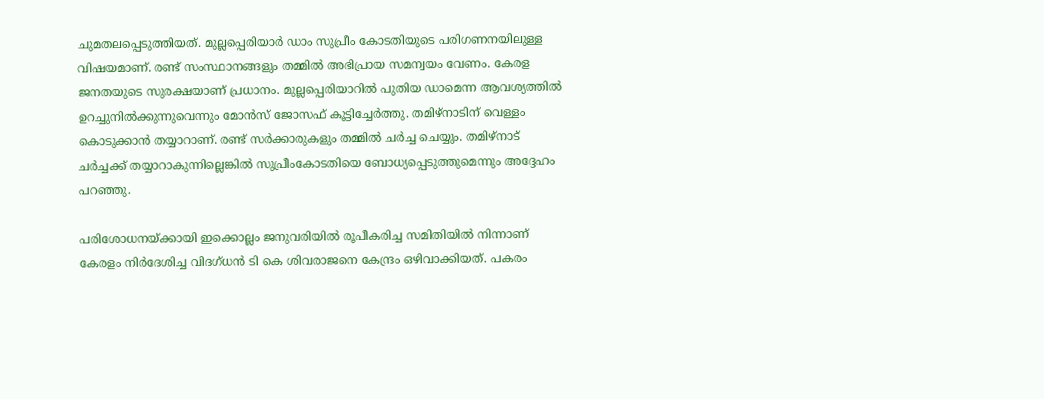ചുമതലപ്പെടുത്തിയത്. മുല്ലപ്പെരിയാര്‍ ഡാം സുപ്രീം കോടതിയുടെ പരിഗണനയിലുള്ള വിഷയമാണ്. രണ്ട് സംസ്ഥാനങ്ങളും തമ്മില്‍ അഭിപ്രായ സമന്വയം വേണം. കേരള ജനതയുടെ സുരക്ഷയാണ് പ്രധാനം. മുല്ലപ്പെരിയാറില്‍ പുതിയ ഡാമെന്ന ആവശ്യത്തില്‍ ഉറച്ചുനില്‍ക്കുന്നുവെന്നും മോന്‍സ് ജോസഫ് കൂട്ടിച്ചേര്‍ത്തു. തമിഴ്‌നാടിന് വെള്ളം കൊടുക്കാന്‍ തയ്യാറാണ്. രണ്ട് സര്‍ക്കാരുകളും തമ്മില്‍ ചര്‍ച്ച ചെയ്യും. തമിഴ്‌നാട് ചര്‍ച്ചക്ക് തയ്യാറാകുന്നില്ലെങ്കില്‍ സുപ്രീംകോടതിയെ ബോധ്യപ്പെടുത്തുമെന്നും അദ്ദേഹം പറഞ്ഞു.

പരിശോധനയ്ക്കായി ഇക്കൊല്ലം ജനുവരിയില്‍ രൂപീകരിച്ച സമിതിയില്‍ നിന്നാണ് കേരളം നിര്‍ദേശിച്ച വിദഗ്ധൻ ടി കെ ശിവരാജനെ കേന്ദ്രം ഒഴിവാക്കിയത്. പകരം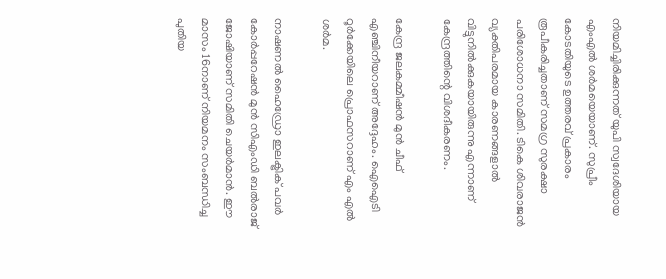നിയമിച്ചിരിക്കുന്നത് യുപി സ്വദേശിയായ എംഎല്‍ ശര്‍മയെയാണ്. സുപ്രീം കോടതിയുടെ ഉത്തരവ് പ്രകാരം രൂപീകരിച്ചതാണ് സമഗ്ര സുരക്ഷാ പരിശോധനാ സമിതി. ടികെ ശിവരാജന്‍ വ്യക്തിപരമായ കാരണങ്ങളാല്‍ വിട്ടുനില്‍ക്കുകയായിരുന്നു എന്നാണ് കേന്ദ്രത്തിന്റെ വിശദീകരണം.

കേന്ദ്ര ജലകമ്മീഷന്‍ മുന്‍ ചീഫ് എഞ്ചിനീയറാണ് അദ്ദേഹം. ഐഐടി റൂര്‍ക്കേയിലെ പ്രൊഫസറാണ് എം എല്‍ ശര്‍മ.

നാഷണല്‍ ഹൈഡ്രോ ഇലക്ട്രിക് പവര്‍ കോര്‍പ്പറേഷന്‍ മുന്‍ സിഎംഡി ബല്‍രാജ് ജോഷിയാണ് സമിതി ചെയര്‍മാന്‍. ഈ മാസം 16നാണ് നിയമനം സംബന്ധിച്ച പുതിയ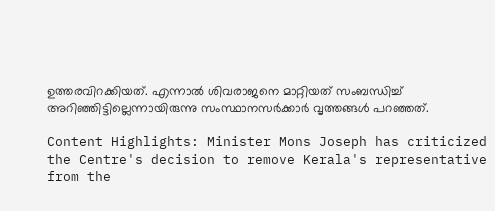ഉത്തരവിറക്കിയത്. എന്നാല്‍ ശിവരാജനെ മാറ്റിയത് സംബന്ധിച്ച് അറിഞ്ഞിട്ടില്ലെന്നായിരുന്നു സംസ്ഥാനസര്‍ക്കാര്‍ വൃത്തങ്ങള്‍ പറഞ്ഞത്.

Content Highlights: Minister Mons Joseph has criticized the Centre's decision to remove Kerala's representative from the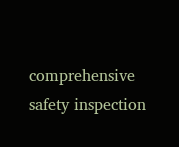comprehensive safety inspection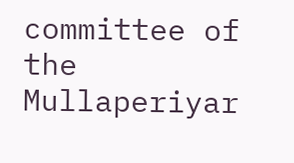committee of the Mullaperiyar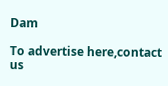Dam

To advertise here,contact us